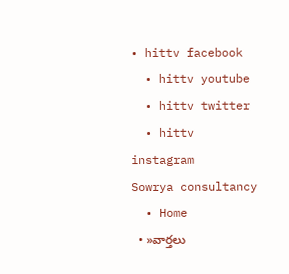• hittv facebook
  • hittv youtube
  • hittv twitter
  • hittv instagram
Sowrya consultancy
  • Home
  • »వార్తలు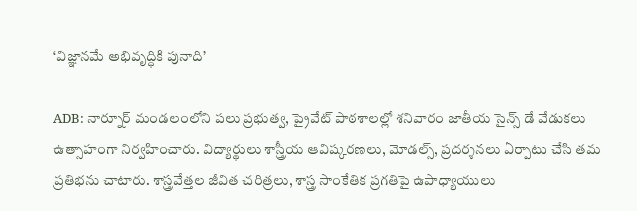‘విజ్ఞానమే అభివృద్ధికి పునాది’

ADB: నార్నూర్ మండలంలోని పలు ప్రభుత్వ, ప్రైవేట్ పాఠశాలల్లో శనివారం జాతీయ సైన్స్ డే వేడుకలు ఉత్సాహంగా నిర్వహించారు. విద్యార్థులు శాస్త్రీయ ఆవిష్కరణలు, మోడల్స్, ప్రదర్శనలు ఏర్పాటు చేసి తమ ప్రతిభను చాటారు. శాస్త్రవేత్తల జీవిత చరిత్రలు, శాస్త్ర సాంకేతిక ప్రగతిపై ఉపాధ్యాయులు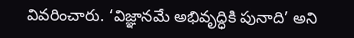వివరించారు. ‘విజ్ఞానమే అభివృద్ధికి పునాది’ అని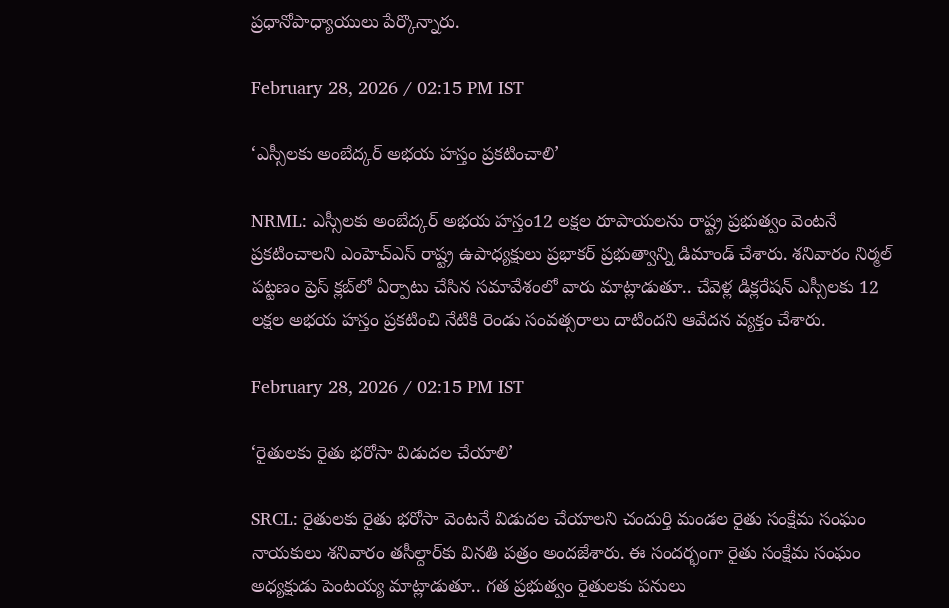ప్రధానోపాధ్యాయులు పేర్కొన్నారు.

February 28, 2026 / 02:15 PM IST

‘ఎస్సీలకు అంబేద్కర్ అభయ హస్తం ప్రకటించాలి’

NRML: ఎస్సీలకు అంబేద్కర్ అభయ హస్తం12 లక్షల రూపాయలను రాష్ట్ర ప్రభుత్వం వెంటనే ప్రకటించాలని ఎంహెచ్‌ఎస్ రాష్ట్ర ఉపాధ్యక్షులు ప్రభాకర్ ప్రభుత్వాన్ని డిమాండ్ చేశారు. శనివారం నిర్మల్ పట్టణం ప్రెస్ క్లబ్‌లో ఏర్పాటు చేసిన సమావేశంలో వారు మాట్లాడుతూ.. చేవెళ్ల డిక్లరేషన్ ఎస్సీలకు 12 లక్షల అభయ హస్తం ప్రకటించి నేటికి రెండు సంవత్సరాలు దాటిందని ఆవేదన వ్యక్తం చేశారు.

February 28, 2026 / 02:15 PM IST

‘రైతులకు రైతు భరోసా విడుదల చేయాలి’

SRCL: రైతులకు రైతు భరోసా వెంటనే విడుదల చేయాలని చందుర్తి మండల రైతు సంక్షేమ సంఘం నాయకులు శనివారం తసీల్దార్‌కు వినతి పత్రం అందజేశారు. ఈ సందర్భంగా రైతు సంక్షేమ సంఘం అధ్యక్షుడు పెంటయ్య మాట్లాడుతూ.. గత ప్రభుత్వం రైతులకు పనులు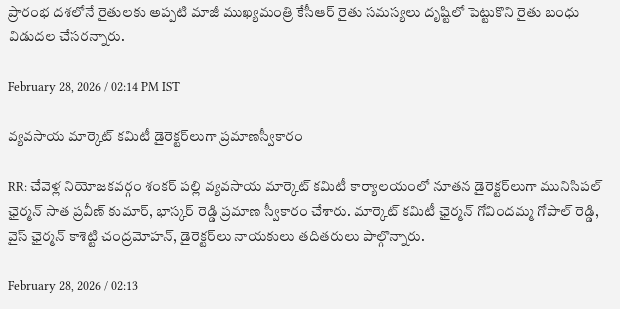ప్రారంభ దశలోనే రైతులకు అప్పటి మాజీ ముఖ్యమంత్రి కేసీఆర్ రైతు సమస్యలు దృష్టిలో పెట్టుకొని రైతు బంధు విడుదల చేసరన్నారు.

February 28, 2026 / 02:14 PM IST

వ్యవసాయ మార్కెట్ కమిటీ డైరెక్టర్‌లుగా ప్రమాణస్వీకారం

RR: చేవెళ్ల నియోజకవర్గం శంకర్ పల్లి వ్యవసాయ మార్కెట్ కమిటీ కార్యాలయంలో నూతన డైరెక్టర్‌లుగా మునిసిపల్ ఛైర్మన్ సాత ప్రవీణ్ కుమార్, భాస్కర్ రెడ్డి ప్రమాణ స్వీకారం చేశారు. మార్కెట్ కమిటీ ఛైర్మన్ గోవిందమ్మ గోపాల్ రెడ్డి, వైస్ ఛైర్మన్ కాశెట్టి చంద్రమోహన్, డైరెక్టర్‌లు నాయకులు తదితరులు పాల్గొన్నారు.

February 28, 2026 / 02:13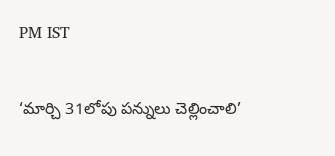PM IST

‘మార్చి 31లోపు పన్నులు చెల్లించాలి’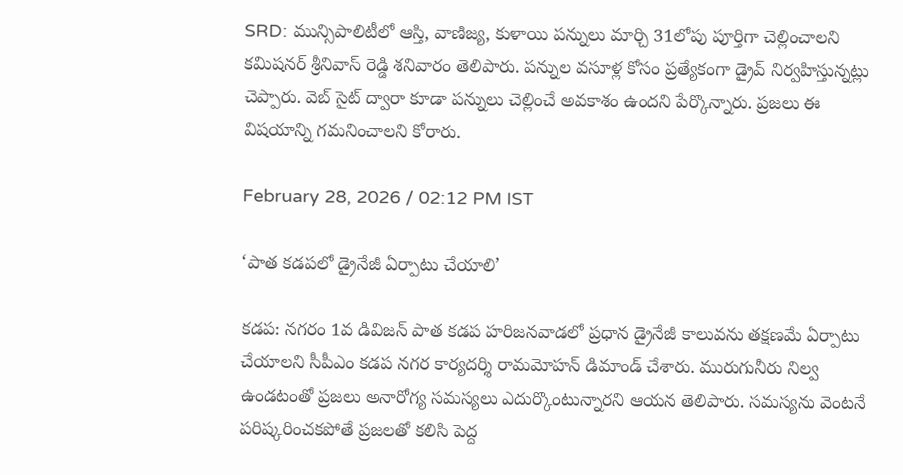SRD: మున్సిపాలిటీలో ఆస్తి, వాణిజ్య, కుళాయి పన్నులు మార్చి 31లోపు పూర్తిగా చెల్లించాలని కమిషనర్ శ్రీనివాస్ రెడ్డి శనివారం తెలిపారు. పన్నుల వసూళ్ల కోసం ప్రత్యేకంగా డ్రైవ్ నిర్వహిస్తున్నట్లు చెప్పారు. వెబ్ సైట్ ద్వారా కూడా పన్నులు చెల్లించే అవకాశం ఉందని పేర్కొన్నారు. ప్రజలు ఈ విషయాన్ని గమనించాలని కోరారు.

February 28, 2026 / 02:12 PM IST

‘పాత కడపలో డ్రైనేజీ ఏర్పాటు చేయాలి’

కడప: నగరం 1వ డివిజన్ పాత కడప హరిజనవాడలో ప్రధాన డ్రైనేజీ కాలువను తక్షణమే ఏర్పాటు చేయాలని సీపీఎం కడప నగర కార్యదర్శి రామమోహన్ డిమాండ్ చేశారు. మురుగునీరు నిల్వ ఉండటంతో ప్రజలు అనారోగ్య సమస్యలు ఎదుర్కొంటున్నారని ఆయన తెలిపారు. సమస్యను వెంటనే పరిష్కరించకపోతే ప్రజలతో కలిసి పెద్ద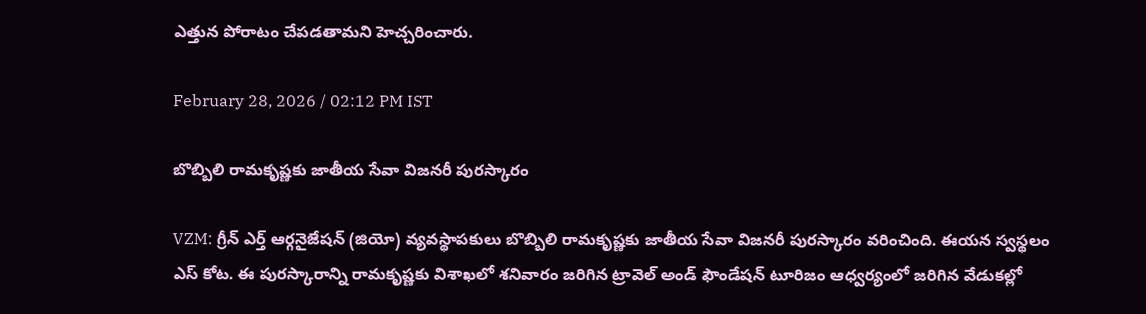ఎత్తున పోరాటం చేపడతామని హెచ్చరించారు.

February 28, 2026 / 02:12 PM IST

బొబ్బిలి రామకృష్ణకు జాతీయ సేవా విజనరీ పురస్కారం

VZM: గ్రీన్ ఎర్త్ ఆర్గనైజేషన్ (జియో) వ్యవస్థాపకులు బొబ్బిలి రామకృష్ణకు జాతీయ సేవా విజనరీ పురస్కారం వరించింది. ఈయన స్వస్థలం ఎస్ కోట. ఈ పురస్కారాన్ని రామకృష్ణకు విశాఖలో శనివారం జరిగిన ట్రావెల్ అండ్ ఫౌండేషన్ టూరిజం ఆధ్వర్యంలో జరిగిన వేడుకల్లో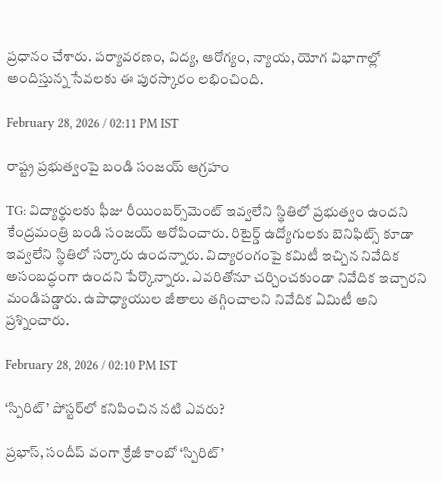ప్రధానం చేశారు. పర్యావరణం, విద్య, ఆరోగ్యం, న్యాయ, యోగ విభాగాల్లో అందిస్తున్న సేవలకు ఈ పురస్కారం లభించింది.

February 28, 2026 / 02:11 PM IST

రాష్ట్ర ప్రభుత్వంపై బండి సంజయ్ ఆగ్రహం

TG: విద్యార్థులకు ఫీజు రీయింబర్స్‌మెంట్ ఇవ్వలేని స్థితిలో ప్రభుత్వం ఉందని కేంద్రమంత్రి బండి సంజయ్ ఆరోపించారు. రిటైర్డ్ ఉద్యోగులకు బెనిఫిట్స్ కూడా ఇవ్వలేని స్థితిలో సర్కారు ఉందన్నారు. విద్యారంగంపై కమిటీ ఇచ్చిన నివేదిక అసంబద్ధంగా ఉందని పేర్కొన్నారు. ఎవరితోనూ చర్చించకుండా నివేదిక ఇచ్చారని మండిపడ్డారు. ఉపాధ్యాయుల జీతాలు తగ్గించాలని నివేదిక ఏమిటీ అని ప్రశ్నించారు.

February 28, 2026 / 02:10 PM IST

‘స్పిరిట్‌’ పోస్టర్‌లో కనిపించిన నటి ఎవరు?

ప్రభాస్, సందీప్ వంగా క్రేజీ కాంబో ‘స్పిరిట్’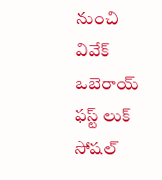నుంచి వివేక్ ఒబెరాయ్ ఫస్ట్ లుక్ సోషల్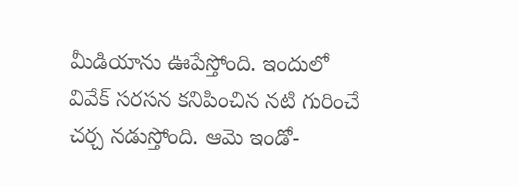మీడియాను ఊపేస్తోంది. ఇందులో వివేక్ సరసన కనిపించిన నటి గురించే చర్చ నడుస్తోంది. ఆమె ఇండో-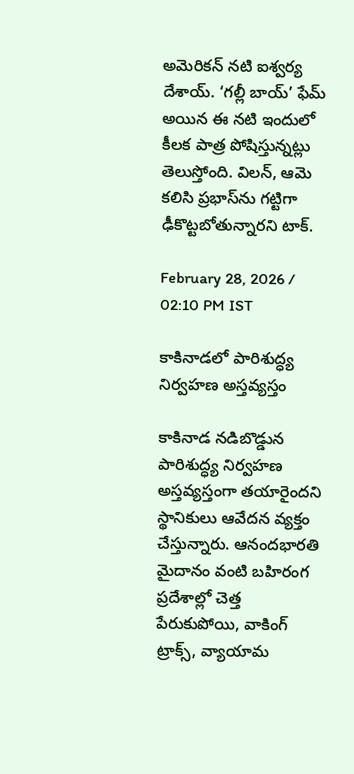అమెరికన్ నటి ఐశ్వర్య దేశాయ్. ‘గల్లీ బాయ్’ ఫేమ్ అయిన ఈ నటి ఇందులో కీలక పాత్ర పోషిస్తున్నట్లు తెలుస్తోంది. విలన్, ఆమె కలిసి ప్రభాస్‌ను గట్టిగా ఢీకొట్టబోతున్నారని టాక్.

February 28, 2026 / 02:10 PM IST

కాకినాడలో పారిశుద్ధ్య నిర్వహణ అస్తవ్యస్తం

కాకినాడ నడిబొడ్డున పారిశుద్ధ్య నిర్వహణ అస్తవ్యస్తంగా తయారైందని స్థానికులు ఆవేదన వ్యక్తం చేస్తున్నారు. ఆనందభారతి మైదానం వంటి బహిరంగ ప్రదేశాల్లో చెత్త పేరుకుపోయి, వాకింగ్ ట్రాక్స్, వ్యాయామ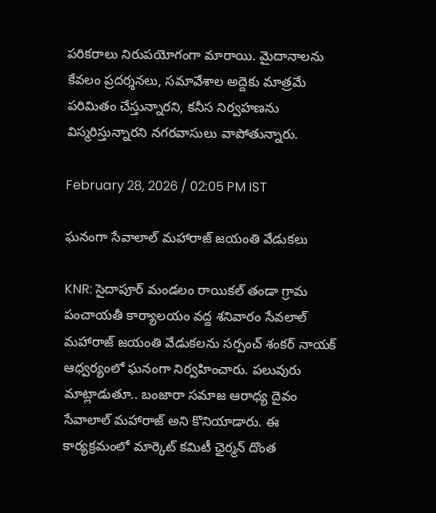పరికరాలు నిరుపయోగంగా మారాయి. మైదానాలను కేవలం ప్రదర్శనలు, సమావేశాల అద్దెకు మాత్రమే పరిమితం చేస్తున్నారని, కనీస నిర్వహణను విస్మరిస్తున్నారని నగరవాసులు వాపోతున్నారు.

February 28, 2026 / 02:05 PM IST

ఘనంగా సేవాలాల్ మహారాజ్ జయంతి వేడుకలు

KNR: సైదాపూర్ మండలం రాయికల్ తండా గ్రామ పంచాయతీ కార్యాలయం వద్ద శనివారం సేవలాల్ మహారాజ్ జయంతి వేడుకలను సర్పంచ్ శంకర్ నాయక్ ఆధ్వర్యంలో ఘనంగా నిర్వహించారు. పలువురు మాట్లాడుతూ.. బంజారా సమాజ ఆరాధ్య దైవం సేవాలాల్ మహారాజ్ అని కొనియాడారు. ఈ కార్యక్రమంలో మార్కెట్ కమిటీ ఛైర్మన్ దొంత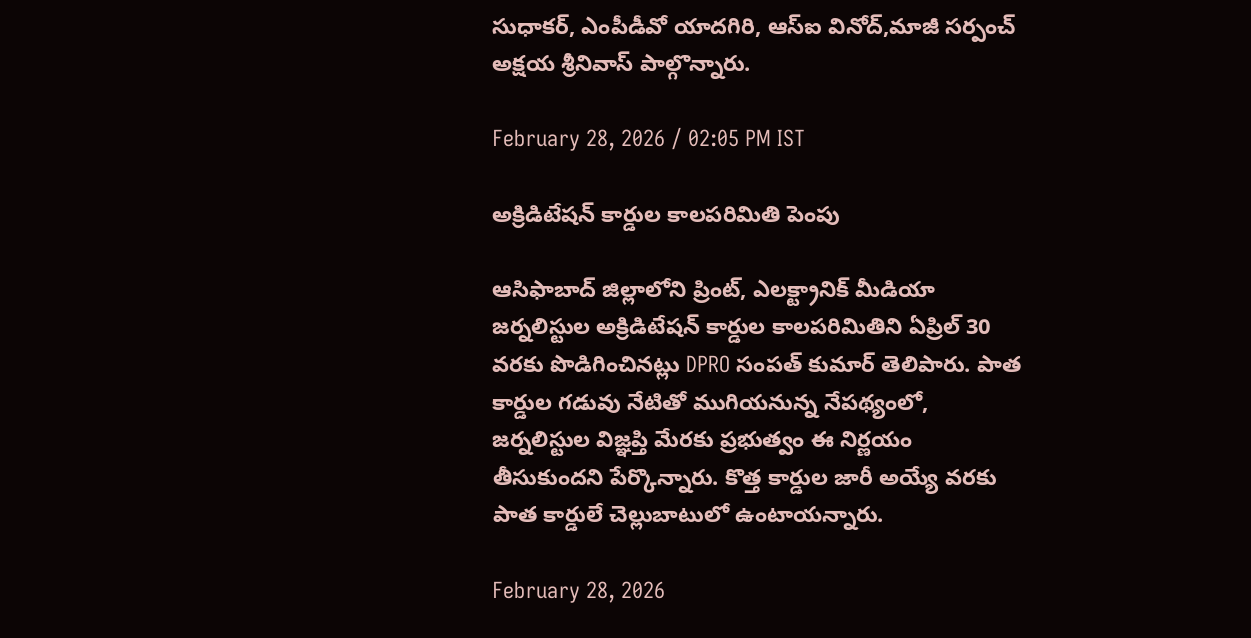సుధాకర్, ఎంపీడీవో యాదగిరి, ఆస్ఐ వినోద్,మాజీ సర్పంచ్ అక్షయ శ్రీనివాస్ పాల్గొన్నారు.

February 28, 2026 / 02:05 PM IST

అక్రిడిటేషన్ కార్డుల కాలపరిమితి పెంపు

ఆసిఫాబాద్ జిల్లాలోని ప్రింట్, ఎలక్ట్రానిక్ మీడియా జర్నలిస్టుల అక్రిడిటేషన్ కార్డుల కాలపరిమితిని ఏప్రిల్ 30 వరకు పొడిగించినట్లు DPRO సంపత్ కుమార్ తెలిపారు. పాత కార్డుల గడువు నేటితో ముగియనున్న నేపథ్యంలో, జర్నలిస్టుల విజ్ఞప్తి మేరకు ప్రభుత్వం ఈ నిర్ణయం తీసుకుందని పేర్కొన్నారు. కొత్త కార్డుల జారీ అయ్యే వరకు పాత కార్డులే చెల్లుబాటులో ఉంటాయన్నారు.

February 28, 2026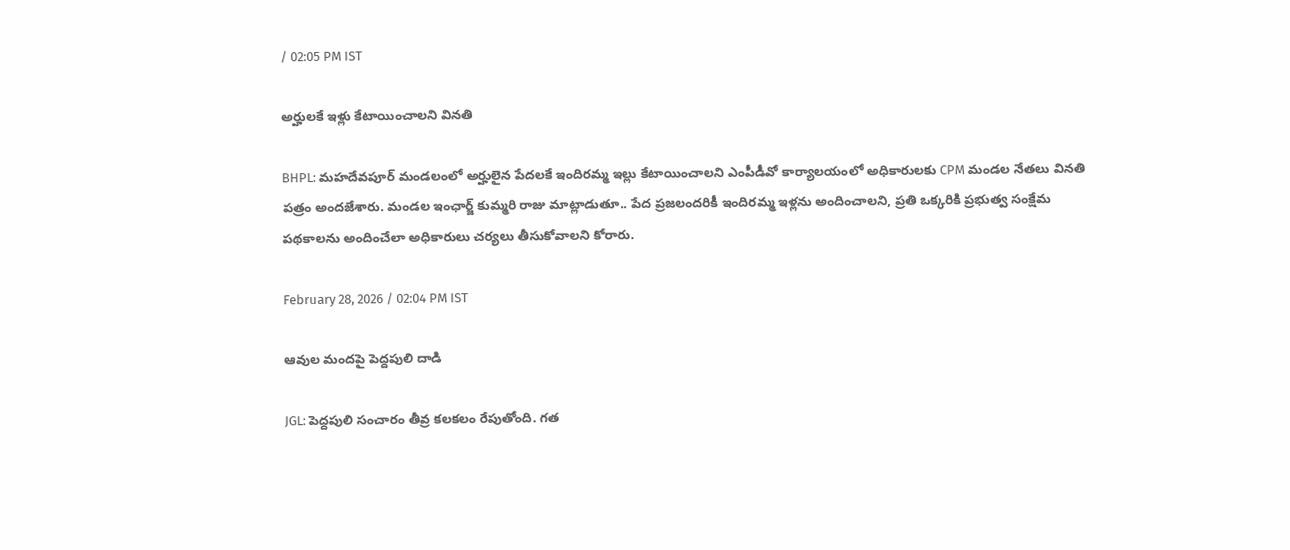/ 02:05 PM IST

అర్హులకే ఇళ్లు కేటాయించాలని వినతి

BHPL: మహదేవపూర్ మండలంలో అర్హులైన పేదలకే ఇందిరమ్మ ఇల్లు కేటాయించాలని ఎంపీడీవో కార్యాలయంలో అధికారులకు CPM మండల నేతలు వినతి పత్రం అందజేశారు. మండల ఇంఛార్జ్ కుమ్మరి రాజు మాట్లాడుతూ.. పేద ప్రజలందరికీ ఇందిరమ్మ ఇళ్లను అందించాలని, ప్రతి ఒక్కరికి ప్రభుత్వ సంక్షేమ పథకాలను అందించేలా అధికారులు చర్యలు తీసుకోవాలని కోరారు.

February 28, 2026 / 02:04 PM IST

ఆవుల మందపై పెద్దపులి దాడి

JGL: పెద్దపులి సంచారం తీవ్ర కలకలం రేపుతోంది. గత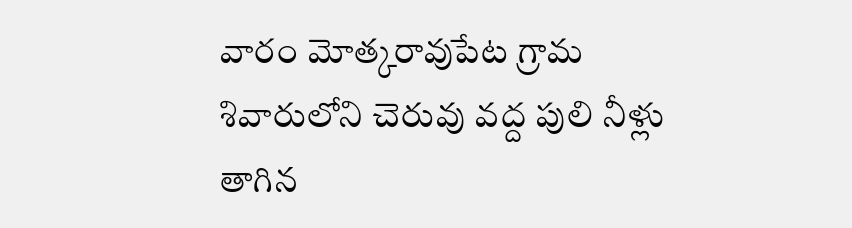వారం మోత్కరావుపేట గ్రామ శివారులోని చెరువు వద్ద పులి నీళ్లు తాగిన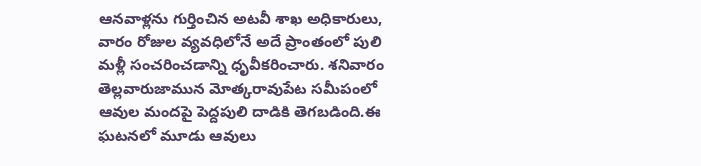ఆనవాళ్లను గుర్తించిన అటవీ శాఖ అధికారులు, వారం రోజుల వ్యవధిలోనే అదే ప్రాంతంలో పులి మళ్లీ సంచరించడాన్ని ధృవీకరించారు. శనివారం తెల్లవారుజామున మోత్కరావుపేట సమీపంలో ఆవుల మందపై పెద్దపులి దాడికి తెగబడింది.ఈ ఘటనలో మూడు ఆవులు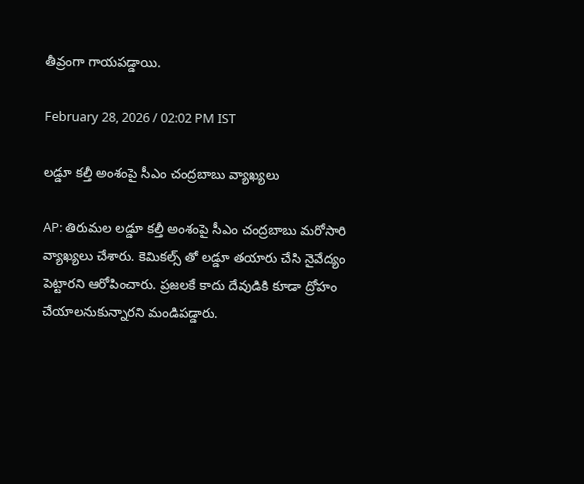తీవ్రంగా గాయపడ్డాయి.

February 28, 2026 / 02:02 PM IST

లడ్డూ కల్తీ అంశంపై సీఎం చంద్రబాబు వ్యాఖ్యలు

AP: తిరుమల లడ్డూ కల్తీ అంశంపై సీఎం చంద్రబాబు మరోసారి వ్యాఖ్యలు చేశారు. కెమికల్స్ తో లడ్డూ తయారు చేసి నైవేద్యం పెట్టారని ఆరోపించారు. ప్రజలకే కాదు దేవుడికి కూడా ద్రోహం చేయాలనుకున్నారని మండిపడ్డారు.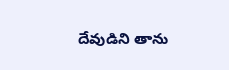దేవుడిని తాను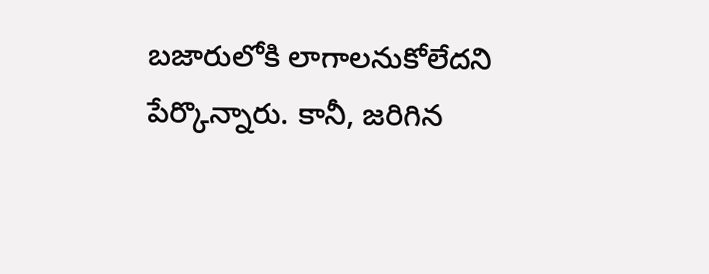బజారులోకి లాగాలనుకోలేదని పేర్కొన్నారు. కానీ, జరిగిన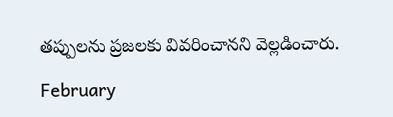తప్పులను ప్రజలకు వివరించానని వెల్లడించారు.

February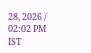28, 2026 / 02:02 PM IST